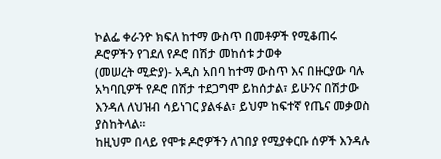ኮልፌ ቀራንዮ ክፍለ ከተማ ውስጥ በመቶዎች የሚቆጠሩ ዶሮዎችን የገደለ የዶሮ በሽታ መከሰቱ ታወቀ
(መሠረት ሚድያ)- አዲስ አበባ ከተማ ውስጥ እና በዙርያው ባሉ አካባቢዎች የዶሮ በሽታ ተደጋግሞ ይከሰታል፣ ይሁንና በሽታው እንዳለ ለህዝብ ሳይነገር ያልፋል፣ ይህም ከፍተኛ የጤና መቃወስ ያስከትላል።
ከዚህም በላይ የሞቱ ዶሮዎችን ለገበያ የሚያቀርቡ ሰዎች እንዳሉ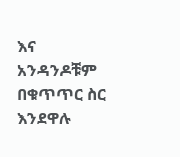እና አንዳንዶቹም በቁጥጥር ስር እንደዋሉ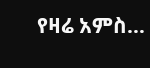የዛሬ አምስ…